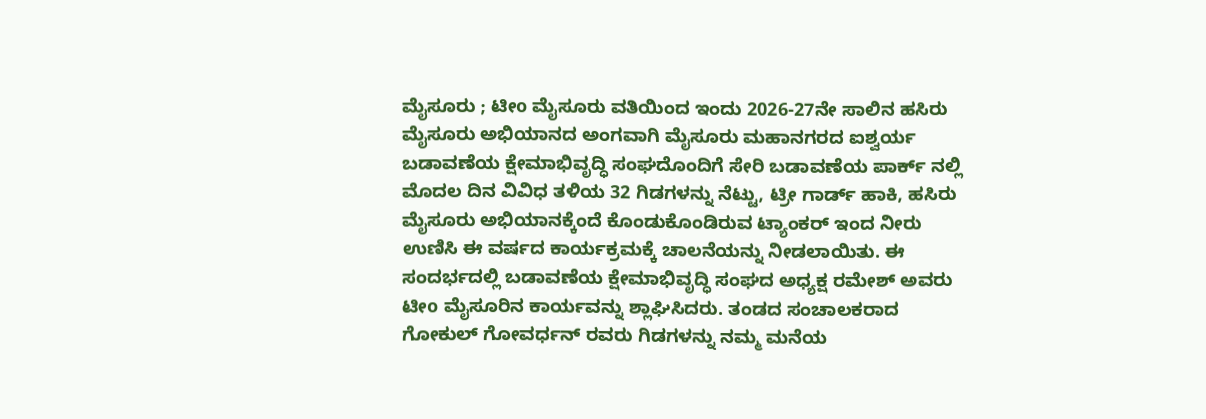ಮೈಸೂರು ; ಟೀo ಮೈಸೂರು ವತಿಯಿಂದ ಇಂದು 2026-27ನೇ ಸಾಲಿನ ಹಸಿರು ಮೈಸೂರು ಅಭಿಯಾನದ ಅಂಗವಾಗಿ ಮೈಸೂರು ಮಹಾನಗರದ ಐಶ್ವರ್ಯ ಬಡಾವಣೆಯ ಕ್ಷೇಮಾಭಿವೃದ್ಧಿ ಸಂಘದೊಂದಿಗೆ ಸೇರಿ ಬಡಾವಣೆಯ ಪಾರ್ಕ್ ನಲ್ಲಿ ಮೊದಲ ದಿನ ವಿವಿಧ ತಳಿಯ 32 ಗಿಡಗಳನ್ನು ನೆಟ್ಟು, ಟ್ರೀ ಗಾರ್ಡ್ ಹಾಕಿ, ಹಸಿರು ಮೈಸೂರು ಅಭಿಯಾನಕ್ಕೆಂದೆ ಕೊಂಡುಕೊಂಡಿರುವ ಟ್ಯಾಂಕರ್ ಇಂದ ನೀರು ಉಣಿಸಿ ಈ ವರ್ಷದ ಕಾರ್ಯಕ್ರಮಕ್ಕೆ ಚಾಲನೆಯನ್ನು ನೀಡಲಾಯಿತು. ಈ ಸಂದರ್ಭದಲ್ಲಿ ಬಡಾವಣೆಯ ಕ್ಷೇಮಾಭಿವೃದ್ಧಿ ಸಂಘದ ಅಧ್ಯಕ್ಷ ರಮೇಶ್ ಅವರು ಟೀo ಮೈಸೂರಿನ ಕಾರ್ಯವನ್ನು ಶ್ಲಾಘಿಸಿದರು. ತಂಡದ ಸಂಚಾಲಕರಾದ ಗೋಕುಲ್ ಗೋವರ್ಧನ್ ರವರು ಗಿಡಗಳನ್ನು ನಮ್ಮ ಮನೆಯ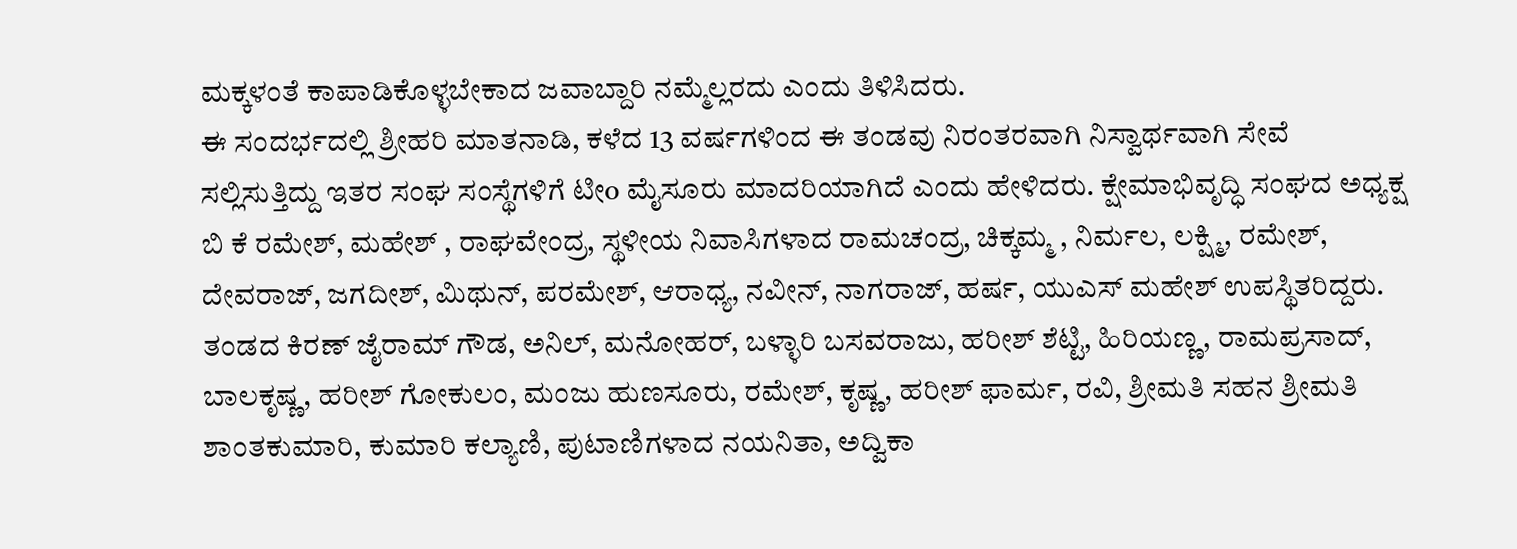ಮಕ್ಕಳಂತೆ ಕಾಪಾಡಿಕೊಳ್ಳಬೇಕಾದ ಜವಾಬ್ದಾರಿ ನಮ್ಮೆಲ್ಲರದು ಎಂದು ತಿಳಿಸಿದರು.
ಈ ಸಂದರ್ಭದಲ್ಲಿ ಶ್ರೀಹರಿ ಮಾತನಾಡಿ, ಕಳೆದ 13 ವರ್ಷಗಳಿಂದ ಈ ತಂಡವು ನಿರಂತರವಾಗಿ ನಿಸ್ವಾರ್ಥವಾಗಿ ಸೇವೆ ಸಲ್ಲಿಸುತ್ತಿದ್ದು ಇತರ ಸಂಘ ಸಂಸ್ಥೆಗಳಿಗೆ ಟೀo ಮೈಸೂರು ಮಾದರಿಯಾಗಿದೆ ಎಂದು ಹೇಳಿದರು. ಕ್ಷೇಮಾಭಿವೃದ್ಧಿ ಸಂಘದ ಅಧ್ಯಕ್ಷ ಬಿ ಕೆ ರಮೇಶ್, ಮಹೇಶ್ , ರಾಘವೇಂದ್ರ, ಸ್ಥಳೀಯ ನಿವಾಸಿಗಳಾದ ರಾಮಚಂದ್ರ, ಚಿಕ್ಕಮ್ಮ , ನಿರ್ಮಲ, ಲಕ್ಷ್ಮಿ, ರಮೇಶ್, ದೇವರಾಜ್, ಜಗದೀಶ್, ಮಿಥುನ್, ಪರಮೇಶ್, ಆರಾಧ್ಯ, ನವೀನ್, ನಾಗರಾಜ್, ಹರ್ಷ, ಯುಎಸ್ ಮಹೇಶ್ ಉಪಸ್ಥಿತರಿದ್ದರು.
ತಂಡದ ಕಿರಣ್ ಜೈರಾಮ್ ಗೌಡ, ಅನಿಲ್, ಮನೋಹರ್, ಬಳ್ಳಾರಿ ಬಸವರಾಜು, ಹರೀಶ್ ಶೆಟ್ಟಿ, ಹಿರಿಯಣ್ಣ, ರಾಮಪ್ರಸಾದ್, ಬಾಲಕೃಷ್ಣ, ಹರೀಶ್ ಗೋಕುಲಂ, ಮಂಜು ಹುಣಸೂರು, ರಮೇಶ್, ಕೃಷ್ಣ, ಹರೀಶ್ ಫಾರ್ಮ, ರವಿ, ಶ್ರೀಮತಿ ಸಹನ ಶ್ರೀಮತಿ ಶಾಂತಕುಮಾರಿ, ಕುಮಾರಿ ಕಲ್ಯಾಣಿ, ಪುಟಾಣಿಗಳಾದ ನಯನಿತಾ, ಅದ್ವಿಕಾ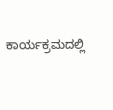ಕಾರ್ಯಕ್ರಮದಲ್ಲಿ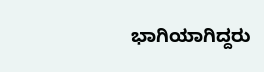ಭಾಗಿಯಾಗಿದ್ದರು